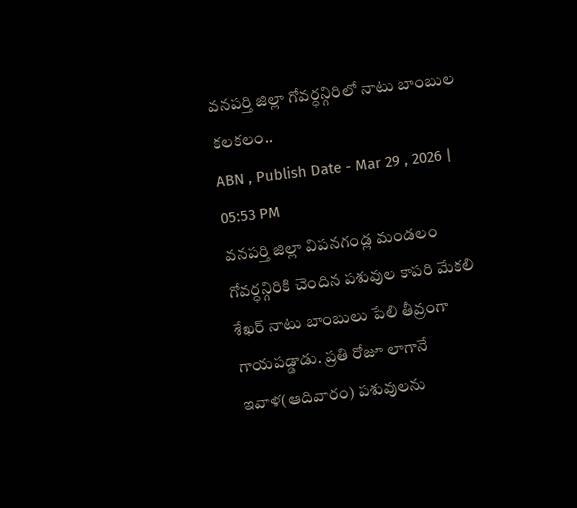వనపర్తి జిల్లా గోవర్ధన్గిరిలో నాటు బాంబుల కలకలం..
ABN , Publish Date - Mar 29 , 2026 | 05:53 PM
వనపర్తి జిల్లా విపనగండ్ల మండలం గోవర్ధన్గిరికి చెందిన పశువుల కాపరి మేకలి శేఖర్ నాటు బాంబులు పేలి తీవ్రంగా గాయపడ్డాడు. ప్రతి రోజూ లాగానే ఇవాళ(ఆదివారం) పశువులను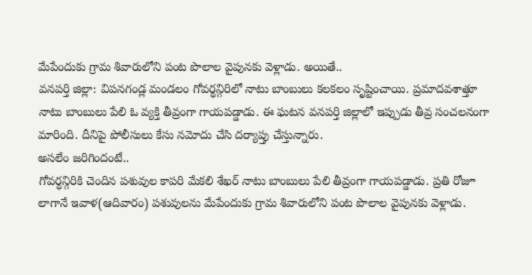మేపేందుకు గ్రామ శివారులోని పంట పొలాల వైపునకు వెళ్లాడు. అయితే..
వనపర్తి జిల్లా: విపనగండ్ల మండలం గోవర్ధన్గిరిలో నాటు బాంబులు కలకలం సృష్టించాయి. ప్రమాదవశాత్తూ నాటు బాంబులు పేలి ఓ వ్యక్తి తీవ్రంగా గాయపడ్డాడు. ఈ ఘటన వనపర్తి జిల్లాలో ఇప్పుడు తీవ్ర సంచలనంగా మారింది. దీనిపై పోలీసులు కేసు నమోదు చేసి దర్యాప్తు చేస్తున్నారు.
అసలేం జరిగిందంటే..
గోవర్ధన్గిరికి చెందిన పశువుల కాపరి మేకలి శేఖర్ నాటు బాంబులు పేలి తీవ్రంగా గాయపడ్డాడు. ప్రతి రోజూ లాగానే ఇవాళ(ఆదివారం) పశువులను మేపేందుకు గ్రామ శివారులోని పంట పొలాల వైపునకు వెళ్లాడు.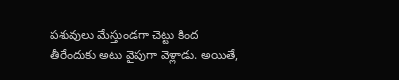పశువులు మేస్తుండగా చెట్టు కింద తీరేందుకు అటు వైపుగా వెళ్లాడు. అయితే,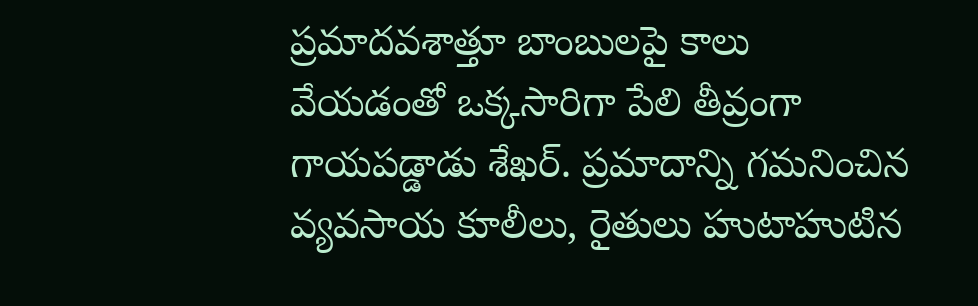ప్రమాదవశాత్తూ బాంబులపై కాలు వేయడంతో ఒక్కసారిగా పేలి తీవ్రంగా గాయపడ్డాడు శేఖర్. ప్రమాదాన్ని గమనించిన వ్యవసాయ కూలీలు, రైతులు హుటాహుటిన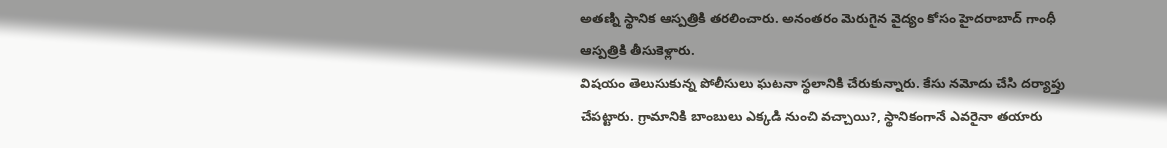అతణ్ని స్థానిక ఆస్పత్రికి తరలించారు. అనంతరం మెరుగైన వైద్యం కోసం హైదరాబాద్ గాంధీ ఆస్పత్రికి తీసుకెళ్లారు.
విషయం తెలుసుకున్న పోలీసులు ఘటనా స్థలానికి చేరుకున్నారు. కేసు నమోదు చేసి దర్యాప్తు చేపట్టారు. గ్రామానికి బాంబులు ఎక్కడి నుంచి వచ్చాయి?, స్థానికంగానే ఎవరైనా తయారు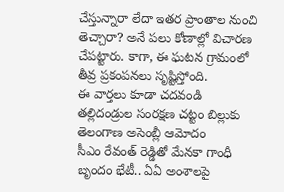చేస్తున్నారా లేదా ఇతర ప్రాంతాల నుంచి తెచ్చారా? అనే పలు కోణాల్లో విచారణ చేపట్టారు. కాగా, ఈ ఘటన గ్రామంలో తీవ్ర ప్రకంపనలు సృష్టిస్తోంది.
ఈ వార్తలు కూడా చదవండి
తల్లిదండ్రుల సంరక్షణ చట్టం బిల్లుకు తెలంగాణ అసెంబ్లీ ఆమోదం
సీఎం రేవంత్ రెడ్డితో మేనకా గాంధీ బృందం భేటీ.. ఏఏ అంశాలపై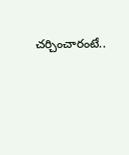చర్చించారంటే..